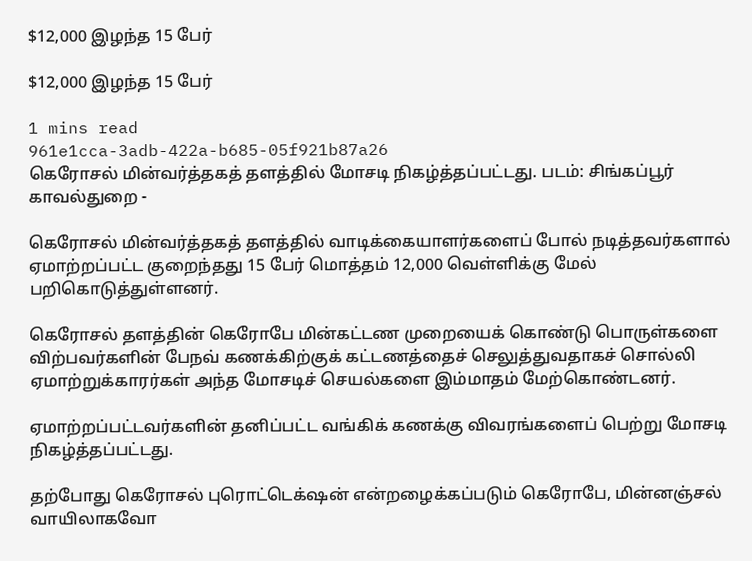$12,000 இழந்த 15 பேர்

$12,000 இழந்த 15 பேர்

1 mins read
961e1cca-3adb-422a-b685-05f921b87a26
கெரோசல் மின்வர்த்தகத் தளத்தில் மோசடி நிகழ்த்தப்பட்டது. படம்: சிங்கப்பூர் காவல்துறை -

கெரோசல் மின்வர்த்தகத் தளத்தில் வாடிக்கையாளர்களைப் போல் நடித்தவர்களால் ஏமாற்றப்பட்ட குறைந்தது 15 பேர் மொத்தம் 12,000 வெள்ளிக்கு மேல் பறிகொடுத்துள்ளனர்.

கெரோசல் தளத்தின் கெரோபே மின்கட்டண முறையைக் கொண்டு பொருள்களை விற்பவர்களின் பேநவ் கணக்கிற்குக் கட்டணத்தைச் செலுத்துவதாகச் சொல்லி ஏமாற்றுக்காரர்கள் அந்த மோசடிச் செயல்களை இம்மாதம் மேற்கொண்டனர்.

ஏமாற்றப்பட்டவர்களின் தனிப்பட்ட வங்கிக் கணக்கு விவரங்களைப் பெற்று மோசடி நிகழ்த்தப்பட்டது.

தற்போது கெரோசல் புரொட்டெக்‌ஷன் என்றழைக்கப்படும் கெரோபே, மின்னஞ்சல் வாயிலாகவோ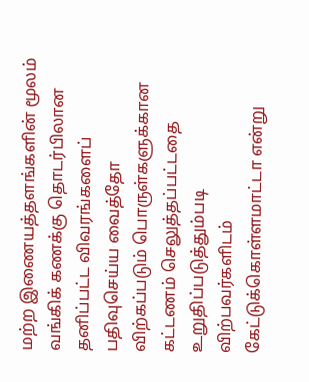மற்ற இணையத்தளங்களின் மூலம் வங்கிக் கணக்கு தொடர்பிலான தனிப்பட்ட விவரங்களைப் பதிவுசெய்ய வைத்தோ விற்கப்படும் பொருள்களுக்கான கட்டணம் செலுத்தப்பட்டதை உறுதிப்படுத்தும்படி விற்பவர்களிடம் கேட்டுக்கொள்ளமாட்டா என்று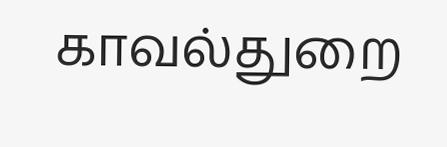காவல்துறை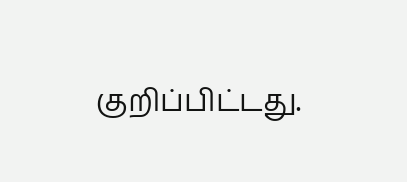குறிப்பிட்டது.